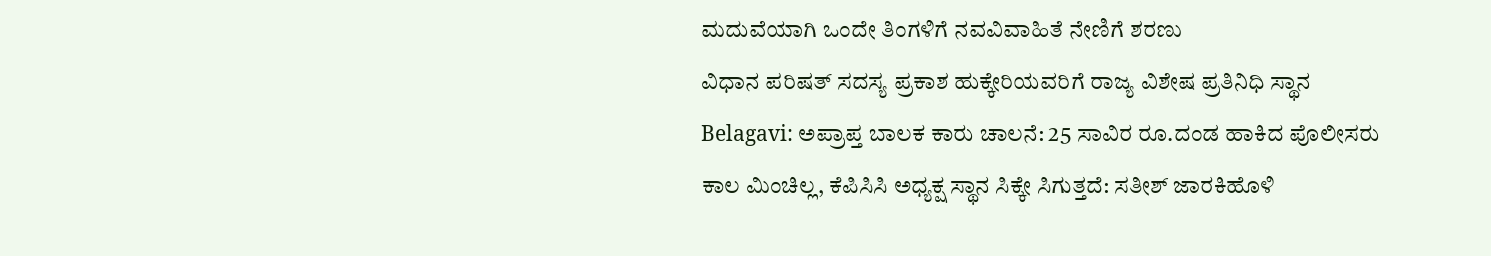ಮದುವೆಯಾಗಿ ಒಂದೇ ತಿಂಗಳಿಗೆ ನವವಿವಾಹಿತೆ ನೇಣಿಗೆ ಶರಣು
ವಿಧಾನ ಪರಿಷತ್ ಸದಸ್ಯ ಪ್ರಕಾಶ ಹುಕ್ಕೇರಿಯವರಿಗೆ ರಾಜ್ಯ ವಿಶೇಷ ಪ್ರತಿನಿಧಿ ಸ್ಥಾನ
Belagavi: ಅಪ್ರಾಪ್ತ ಬಾಲಕ ಕಾರು ಚಾಲನೆ: 25 ಸಾವಿರ ರೂ.ದಂಡ ಹಾಕಿದ ಪೊಲೀಸರು
ಕಾಲ ಮಿಂಚಿಲ್ಲ, ಕೆಪಿಸಿಸಿ ಅಧ್ಯಕ್ಷ ಸ್ಥಾನ ಸಿಕ್ಕೇ ಸಿಗುತ್ತದೆ: ಸತೀಶ್ ಜಾರಕಿಹೊಳಿ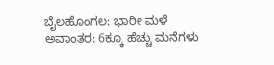ಬೈಲಹೊಂಗಲ: ಭಾರೀ ಮಳೆ ಅವಾಂತರ: 6ಕ್ಕೂ ಹೆಚ್ಚು ಮನೆಗಳು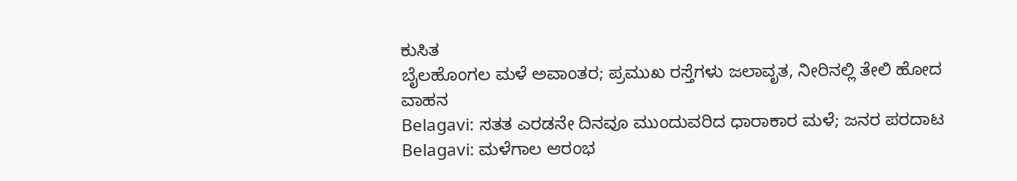ಕುಸಿತ
ಬೈಲಹೊಂಗಲ ಮಳೆ ಅವಾಂತರ; ಪ್ರಮುಖ ರಸ್ತೆಗಳು ಜಲಾವೃತ, ನೀರಿನಲ್ಲಿ ತೇಲಿ ಹೋದ ವಾಹನ
Belagavi: ಸತತ ಎರಡನೇ ದಿನವೂ ಮುಂದುವರಿದ ಧಾರಾಕಾರ ಮಳೆ; ಜನರ ಪರದಾಟ
Belagavi: ಮಳೆಗಾಲ ಆರಂಭ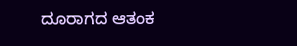ದೂರಾಗದ ಆತಂಕ